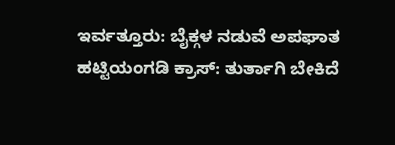ಇರ್ವತ್ತೂರು: ಬೈಕ್ಗಳ ನಡುವೆ ಅಪಘಾತ
ಹಟ್ಟಿಯಂಗಡಿ ಕ್ರಾಸ್: ತುರ್ತಾಗಿ ಬೇಕಿದೆ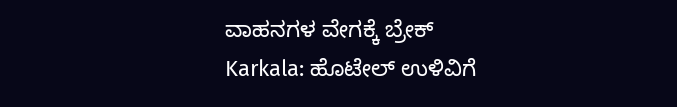ವಾಹನಗಳ ವೇಗಕ್ಕೆ ಬ್ರೇಕ್
Karkala: ಹೊಟೇಲ್ ಉಳಿವಿಗೆ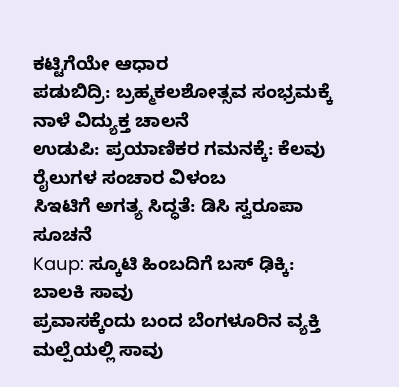ಕಟ್ಟಿಗೆಯೇ ಆಧಾರ
ಪಡುಬಿದ್ರಿ: ಬ್ರಹ್ಮಕಲಶೋತ್ಸವ ಸಂಭ್ರಮಕ್ಕೆ ನಾಳೆ ವಿದ್ಯುಕ್ತ ಚಾಲನೆ
ಉಡುಪಿ: ಪ್ರಯಾಣಿಕರ ಗಮನಕ್ಕೆ: ಕೆಲವು ರೈಲುಗಳ ಸಂಚಾರ ವಿಳಂಬ
ಸಿಇಟಿಗೆ ಅಗತ್ಯ ಸಿದ್ಧತೆ: ಡಿಸಿ ಸ್ವರೂಪಾ ಸೂಚನೆ
Kaup: ಸ್ಕೂಟಿ ಹಿಂಬದಿಗೆ ಬಸ್ ಢಿಕ್ಕಿ: ಬಾಲಕಿ ಸಾವು
ಪ್ರವಾಸಕ್ಕೆಂದು ಬಂದ ಬೆಂಗಳೂರಿನ ವ್ಯಕ್ತಿ ಮಲ್ಪೆಯಲ್ಲಿ ಸಾವು